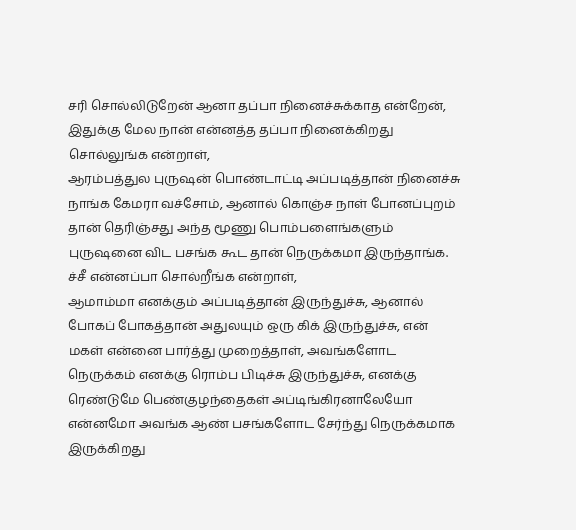சரி சொல்லிடுறேன் ஆனா தப்பா நினைச்சுக்காத என்றேன்,
இதுக்கு மேல நான் என்னத்த தப்பா நினைக்கிறது சொல்லுங்க என்றாள்,
ஆரம்பத்துல புருஷன் பொண்டாட்டி அப்படித்தான் நினைச்சு நாங்க கேமரா வச்சோம், ஆனால் கொஞ்ச நாள் போனப்புறம் தான் தெரிஞ்சது அந்த மூணு பொம்பளைங்களும் புருஷனை விட பசங்க கூட தான் நெருக்கமா இருந்தாங்க.
ச்சீ என்னப்பா சொல்றீங்க என்றாள்,
ஆமாம்மா எனக்கும் அப்படித்தான் இருந்துச்சு, ஆனால் போகப் போகத்தான் அதுலயும் ஒரு கிக் இருந்துச்சு, என் மகள் என்னை பார்த்து முறைத்தாள், அவங்களோட நெருக்கம் எனக்கு ரொம்ப பிடிச்சு இருந்துச்சு, எனக்கு ரெண்டுமே பெண்குழந்தைகள் அப்டிங்கிரனாலேயோ என்னமோ அவங்க ஆண் பசங்களோட சேர்ந்து நெருக்கமாக இருக்கிறது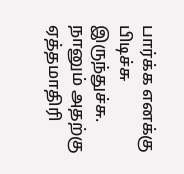பார்க்க எனக்கு பிடிச்சு இருந்துச்சு.
நானும் அதற்கு ஏத்தமாதிரி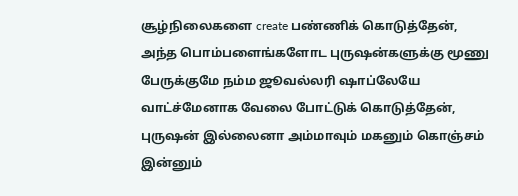சூழ்நிலைகளை create பண்ணிக் கொடுத்தேன், அந்த பொம்பளைங்களோட புருஷன்களுக்கு மூணு பேருக்குமே நம்ம ஜூவல்லரி ஷாப்லேயே வாட்ச்மேனாக வேலை போட்டுக் கொடுத்தேன், புருஷன் இல்லைனா அம்மாவும் மகனும் கொஞ்சம் இன்னும்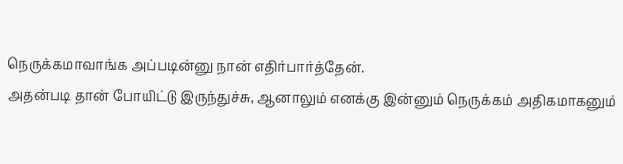நெருக்கமாவாங்க அப்படின்னு நான் எதிர்பார்த்தேன்.
அதன்படி தான் போயிட்டு இருந்துச்சு, ஆனாலும் எனக்கு இன்னும் நெருக்கம் அதிகமாகனும்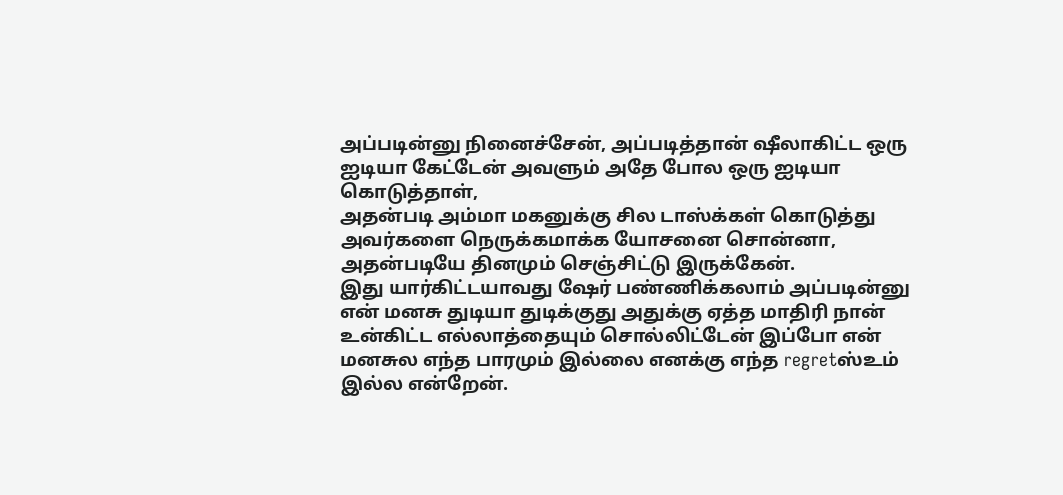அப்படின்னு நினைச்சேன், அப்படித்தான் ஷீலாகிட்ட ஒரு ஐடியா கேட்டேன் அவளும் அதே போல ஒரு ஐடியா கொடுத்தாள்,
அதன்படி அம்மா மகனுக்கு சில டாஸ்க்கள் கொடுத்து அவர்களை நெருக்கமாக்க யோசனை சொன்னா, அதன்படியே தினமும் செஞ்சிட்டு இருக்கேன்.
இது யார்கிட்டயாவது ஷேர் பண்ணிக்கலாம் அப்படின்னு என் மனசு துடியா துடிக்குது அதுக்கு ஏத்த மாதிரி நான் உன்கிட்ட எல்லாத்தையும் சொல்லிட்டேன் இப்போ என் மனசுல எந்த பாரமும் இல்லை எனக்கு எந்த regretஸ்உம் இல்ல என்றேன்.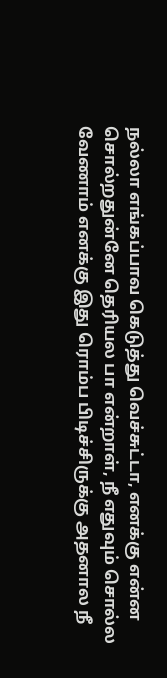நல்லா எங்கப்பாவ கெடுத்து வெச்சுட்டா, எனக்கு என்ன சொல்றதுன்னே தெரியல பா என்றாள், நீ எதுவும் சொல்ல வேணாம் எனக்கு இது ரொம்ப பிடிச்சிருக்கு அதனால நீ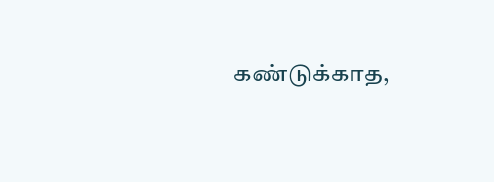கண்டுக்காத,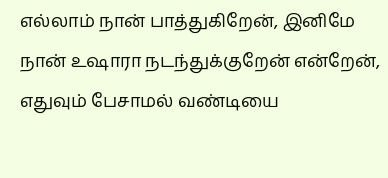எல்லாம் நான் பாத்துகிறேன், இனிமே நான் உஷாரா நடந்துக்குறேன் என்றேன், எதுவும் பேசாமல் வண்டியை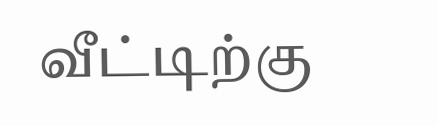வீட்டிற்கு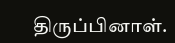திருப்பினாள்.